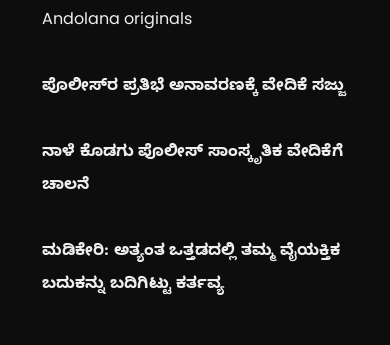Andolana originals

ಪೊಲೀಸ್‌ರ ಪ್ರತಿಭೆ ಅನಾವರಣಕ್ಕೆ ವೇದಿಕೆ ಸಜ್ಜು

ನಾಳೆ ಕೊಡಗು ಪೊಲೀಸ್‌ ಸಾಂಸ್ಕೃತಿಕ ವೇದಿಕೆಗೆ ಚಾಲನೆ

ಮಡಿಕೇರಿ: ಅತ್ಯಂತ ಒತ್ತಡದಲ್ಲಿ ತಮ್ಮ ವೈಯಕ್ತಿಕ ಬದುಕನ್ನು ಬದಿಗಿಟ್ಟು ಕರ್ತವ್ಯ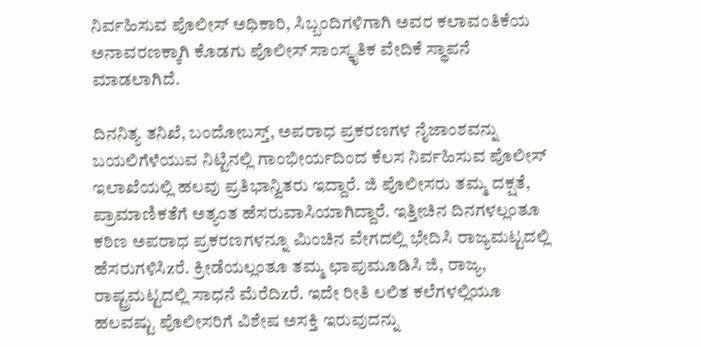ನಿರ್ವಹಿಸುವ ಪೊಲೀಸ್ ಅಧಿಕಾರಿ, ಸಿಬ್ಬಂದಿಗಳಿಗಾಗಿ ಅವರ ಕಲಾವಂತಿಕೆಯ ಅನಾವರಣಕ್ಕಾಗಿ ಕೊಡಗು ಪೊಲೀಸ್ ಸಾಂಸ್ಕೃತಿಕ ವೇದಿಕೆ ಸ್ಥಾಪನೆ ಮಾಡಲಾಗಿದೆ.

ದಿನನಿತ್ಯ ತನಿಖೆ, ಬಂದೋಬಸ್ತ್, ಅಪರಾಧ ಪ್ರಕರಣಗಳ ನೈಜಾಂಶವನ್ನು ಬಯಲಿಗೆಳೆಯುವ ನಿಟ್ಟಿನಲ್ಲಿ ಗಾಂಭೀರ್ಯದಿಂದ ಕೆಲಸ ನಿರ್ವಹಿಸುವ ಪೊಲೀಸ್ ಇಲಾಖೆಯಲ್ಲಿ ಹಲವು ಪ್ರತಿಭಾನ್ವಿತರು ಇದ್ದಾರೆ. ಜಿ ಪೊಲೀಸರು ತಮ್ಮ ದಕ್ಷತೆ, ಪ್ರಾಮಾಣಿಕತೆಗೆ ಅತ್ಯಂತ ಹೆಸರುವಾಸಿಯಾಗಿದ್ದಾರೆ. ಇತ್ತೀಚಿನ ದಿನಗಳಲ್ಲಂತೂ ಕಠಿಣ ಅಪರಾಧ ಪ್ರಕರಣಗಳನ್ನೂ ಮಿಂಚಿನ ವೇಗದಲ್ಲಿ ಭೇದಿಸಿ ರಾಜ್ಯಮಟ್ಟದಲ್ಲಿ ಹೆಸರುಗಳಿಸಿzರೆ. ಕ್ರೀಡೆಯಲ್ಲಂತೂ ತಮ್ಮ ಛಾಪುಮೂಡಿಸಿ ಜಿ, ರಾಜ್ಯ, ರಾಷ್ಟ್ರಮಟ್ಟದಲ್ಲಿ ಸಾಧನೆ ಮೆರೆದಿzರೆ. ಇದೇ ರೀತಿ ಲಲಿತ ಕಲೆಗಳಲ್ಲಿಯೂ ಹಲವಷ್ಟು ಪೊಲೀಸರಿಗೆ ವಿಶೇಷ ಅಸಕ್ತಿ ಇರುವುದನ್ನು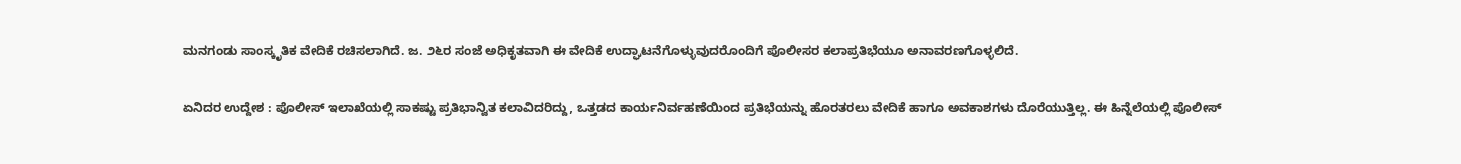ಮನಗಂಡು ಸಾಂಸ್ಕೃತಿಕ ವೇದಿಕೆ ರಚಿಸಲಾಗಿದೆ. ಜ. ೨೬ರ ಸಂಜೆ ಅಧಿಕೃತವಾಗಿ ಈ ವೇದಿಕೆ ಉದ್ಘಾಟನೆಗೊಳ್ಳುವುದರೊಂದಿಗೆ ಪೊಲೀಸರ ಕಲಾಪ್ರತಿಭೆಯೂ ಅನಾವರಣಗೊಳ್ಳಲಿದೆ.

ಏನಿದರ ಉದ್ದೇಶ : ಪೊಲೀಸ್ ಇಲಾಖೆಯಲ್ಲಿ ಸಾಕಷ್ಟು ಪ್ರತಿಭಾನ್ವಿತ ಕಲಾವಿದರಿದ್ದು, ಒತ್ತಡದ ಕಾರ್ಯನಿರ್ವಹಣೆಯಿಂದ ಪ್ರತಿಭೆಯನ್ನು ಹೊರತರಲು ವೇದಿಕೆ ಹಾಗೂ ಅವಕಾಶಗಳು ದೊರೆಯುತ್ತಿಲ್ಲ. ಈ ಹಿನ್ನೆಲೆಯಲ್ಲಿ ಪೊಲೀಸ್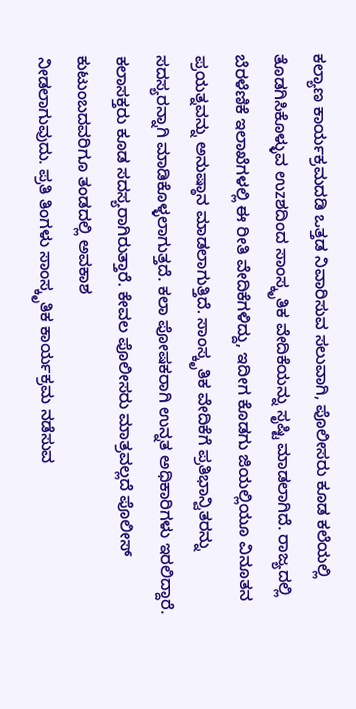ಕಲ್ಯಾಣ ಕಾರ್ಯಕ್ರಮದಡಿ ಒತ್ತಡ ನಿವಾರಿಸುವ ಸಲುವಾಗಿ, ಪೊಲೀಸರು ಕೂಡ ಕಲೆಯಲ್ಲಿ ತೊಡಗಿಸಿಕೊಳ್ಳುವ ಉzಶದಿಂದ ಸಾಂಸ್ಕೃತಿಕ ವೇದಿಕೆಯನ್ನು ಸೃಷ್ಟಿ ಮಾಡಲಾಗಿದೆ. ರಾಜ್ಯದಲ್ಲಿ ಬೆರಳೆಣಿಕೆ ಇಲಾಖೆಗಳಲ್ಲಿ ಈ ರೀತಿ ವೇದಿಕೆಗಳಿದ್ದು, ಇದೀಗ ಕೊಡಗು ಜಿಯಲ್ಲಿಯೂ ವಿನೂತನ ಪ್ರಯತ್ನವನ್ನು ಅನುಷ್ಠಾನ ಮಾಡಲಾಗುತ್ತಿದೆ. ಸಾಂಸ್ಕೃತಿಕ ವೇದಿಕೆಗೆ ಪ್ರತಿಭಾನ್ವಿತರನ್ನು ಸದಸ್ಯರನ್ನಾಗಿ ಮಾಡಿಕೊಳ್ಳಲಾಗುತ್ತದೆ. ಕಲಾ ಪೋಷಕರಾಗಿ ಉನ್ನತ ಅಧಿಕಾರಿಗಳು ಇರಲಿದ್ದಾರೆ. ಕಲಾಸಕ್ತರು ಕೂಡ ಸದಸ್ಯರಾಗಿರುತ್ತಾರೆ. ಕೇವಲ ಪೊಲೀಸರು ಮಾತ್ರವಲ್ಲದೆ ಪೊಲೀಸ್ ಕುಟುಂಬದವರಿಗೂ ತಂಡದಲ್ಲಿ ಅವಕಾಶ
ನೀಡಲಾಗುವುದು. ಪ್ರತಿ ತಿಂಗಳು ಸಾಂಸ್ಕೃತಿಕ ಕಾರ್ಯಕ್ರಮ ನಡೆಸುವ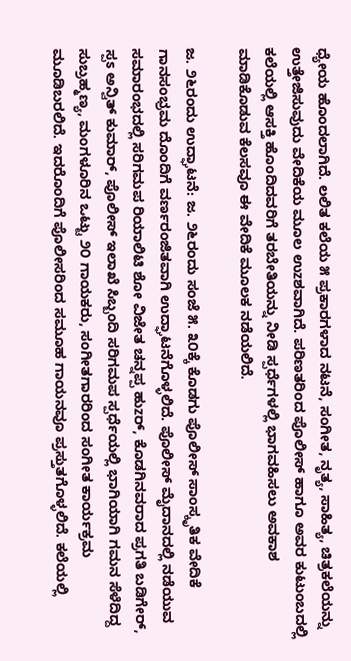ಧ್ಯೇಯ ಹೊಂದಲಾಗಿದೆ. ಲಲಿತ ಕಲೆಯ ೫ ಪ್ರಕಾರಗಳಾದ ನಟನೆ, ಸಂಗೀತ, ನೃತ್ಯ, ಸಾಹಿತ್ಯ, ಚಿತ್ರಕಲೆಯನ್ನು ಉತ್ತೇಜಿಸುವುದು ವೇದಿಕೆಯ ಮೂಲ ಉzಶವಾಗಿದೆ. ಪರಿಣತರಿಂದ ಪೊಲೀಸ್ ಹಾಗೂ ಅವರ ಕುಟುಂಬದಲ್ಲಿ ಕಲೆಯಲ್ಲಿ ಆಸಕ್ತಿ ಹೊಂದಿದವರಿಗೆ ತರಬೇತಿಯನ್ನು ನೀಡಿ ಸ್ಪರ್ಧೆಗಳಲ್ಲಿ ಭಾಗವಹಿಸಲು ಅವಕಾಶ ಮಾಡಿಕೊಡುವ ಕೆಲಸವೂ ಈ ವೇದಿಕೆ ಮೂಲಕ ನಡೆಯಲಿದೆ.

ಜ. ೨೬ರಂದು ಉದ್ಘಾಟನೆ: ಜ. ೨೬ರಂದು ಸಂಜೆ ೫. ೩೦ಕ್ಕೆ ಕೊಡಗು ಪೊಲೀಸ್ ಸಾಂಸ್ಕೃತಿಕ ವೇದಿಕೆ ಗಾನಸಂಭ್ರಮ ದೊಂದಿಗೆ ವರ್ಣರಂಜಿತವಾಗಿ ಉದ್ಘಾಟನೆಗೊಳ್ಳಲಿದೆ. ಪೊಲೀಸ್ ಮೈದಾನದಲ್ಲಿ ನಡೆಯುವ ಸಮಾರಂಭದಲ್ಲಿ ಸರಿಗಮಪ ರಿಯಾಲಿಟಿ ಶೋ ವಿಜೇತ ಚನ್ನಪ್ಪ ಹುzರ್, ಕೊಡಗಿನವರಾದ ಪ್ರಗತಿ ಬಡಿಗೇರ್, ಸ್ಪಽ ಅನ್ವಿತ್ ಕುಮಾರ್, ಪೊಲೀಸ್ ಇಲಾಖೆ ಸಿಬ್ಬಂದಿ ಸರಿಗಮಪ ಸ್ಪರ್ಧೆಯಲ್ಲಿ ಭಾಗಿಯಾಗಿ ಗಮನ ಸೆಳೆದಿದ್ದ ಸುಬ್ರಹ್ಮಣ್ಯ, ಮಂಗಳೂರಿನ ಒಟ್ಟು ೨೦ ಗಾಯಕರು, ಸಂಗೀತಗಾರರಿಂದ ಸಂಗೀತ ಕಾರ್ಯಕ್ರಮ ಮೂಡಿಬರಲಿದೆ. ಇದರೊಂದಿಗೆ ಪೊಲೀಸರಿಂದ ಸಮೂಹ ಗಾಯನವೂ ಪ್ರಸ್ತುತಗೊಳ್ಳಲಿದೆ. ಕಲೆಯಲ್ಲಿ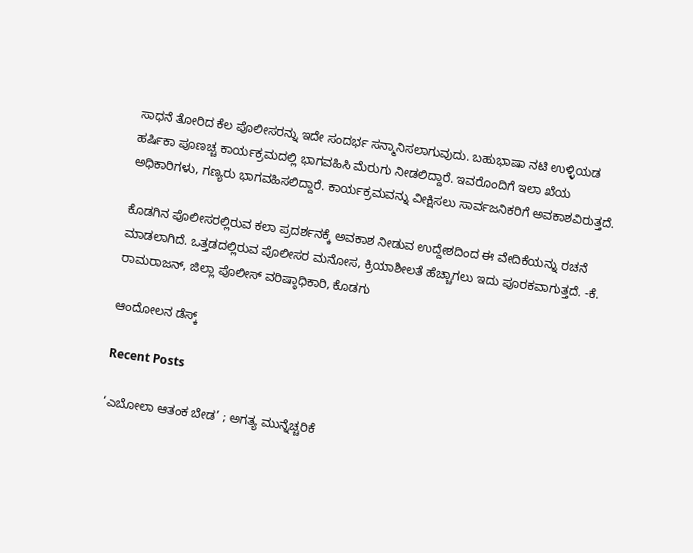ಸಾಧನೆ ತೋರಿದ ಕೆಲ ಪೊಲೀಸರನ್ನು ಇದೇ ಸಂದರ್ಭ ಸನ್ಮಾನಿಸಲಾಗುವುದು. ಬಹುಭಾಷಾ ನಟಿ ಉಳ್ಳಿಯಡ ಹರ್ಷಿಕಾ ಪೂಣಚ್ಚ ಕಾರ್ಯಕ್ರಮದಲ್ಲಿ ಭಾಗವಹಿಸಿ ಮೆರುಗು ನೀಡಲಿದ್ದಾರೆ. ಇವರೊಂದಿಗೆ ಇಲಾ ಖೆಯ ಅಧಿಕಾರಿಗಳು, ಗಣ್ಯರು ಭಾಗವಹಿಸಲಿದ್ದಾರೆ. ಕಾರ್ಯಕ್ರಮವನ್ನು ವೀಕ್ಷಿಸಲು ಸಾರ್ವಜನಿಕರಿಗೆ ಅವಕಾಶವಿರುತ್ತದೆ.

ಕೊಡಗಿನ ಪೊಲೀಸರಲ್ಲಿರುವ ಕಲಾ ಪ್ರದರ್ಶನಕ್ಕೆ ಅವಕಾಶ ನೀಡುವ ಉದ್ದೇಶದಿಂದ ಈ ವೇದಿಕೆಯನ್ನು ರಚನೆ ಮಾಡಲಾಗಿದೆ. ಒತ್ತಡದಲ್ಲಿರುವ ಪೊಲೀಸರ ಮನೋಸ, ಕ್ರಿಯಾಶೀಲತೆ ಹೆಚ್ಚಾಗಲು ಇದು ಪೂರಕವಾಗುತ್ತದೆ. -ಕೆ. ರಾಮರಾಜನ್, ಜಿಲ್ಲಾ ಪೊಲೀಸ್ ವರಿಷ್ಠಾಧಿಕಾರಿ, ಕೊಡಗು

ಆಂದೋಲನ ಡೆಸ್ಕ್

Recent Posts

‘ಎಬೋಲಾ ಆತಂಕ ಬೇಡ’ ; ಅಗತ್ಯ ಮುನ್ನೆಚ್ಚರಿಕೆ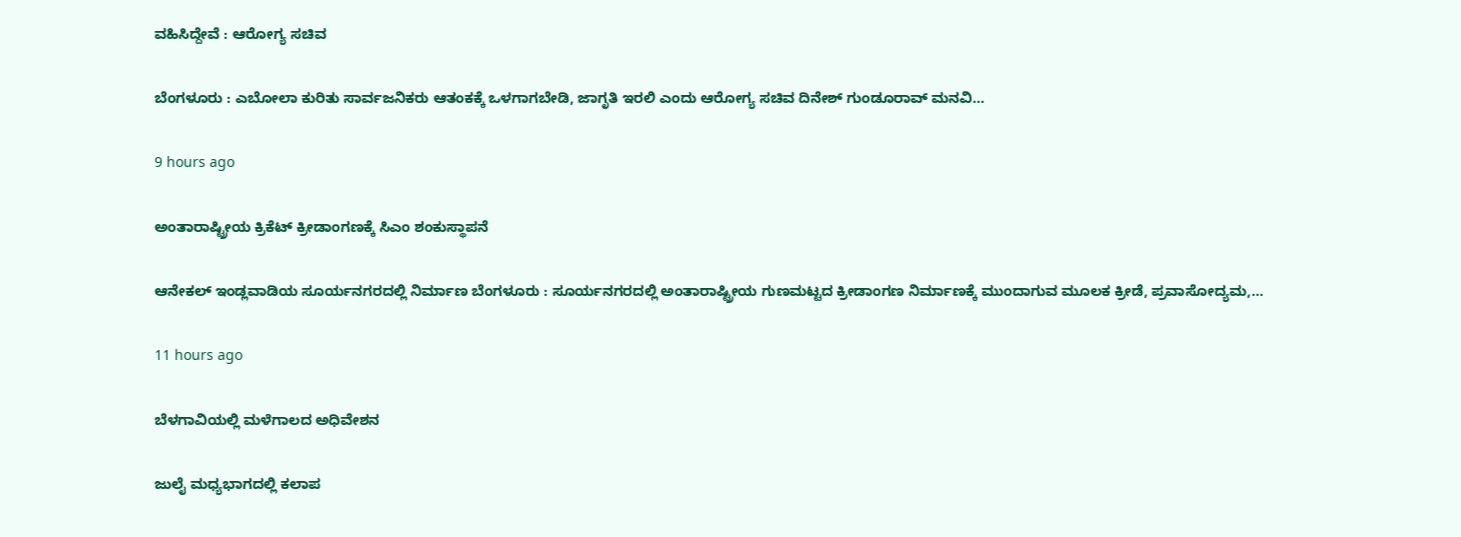ವಹಿಸಿದ್ದೇವೆ : ಆರೋಗ್ಯ ಸಚಿವ

ಬೆಂಗಳೂರು : ಎಬೋಲಾ ಕುರಿತು ಸಾರ್ವಜನಿಕರು ಆತಂಕಕ್ಕೆ ಒಳಗಾಗಬೇಡಿ, ಜಾಗೃತಿ ಇರಲಿ ಎಂದು ಆರೋಗ್ಯ ಸಚಿವ ದಿನೇಶ್ ಗುಂಡೂರಾವ್ ಮನವಿ…

9 hours ago

ಅಂತಾರಾಷ್ಟ್ರೀಯ ಕ್ರಿಕೆಟ್‌ ಕ್ರೀಡಾಂಗಣಕ್ಕೆ ಸಿಎಂ ಶಂಕುಸ್ಥಾಪನೆ

ಆನೇಕಲ್‌ ಇಂಡ್ಲವಾಡಿಯ ಸೂರ್ಯನಗರದಲ್ಲಿ ನಿರ್ಮಾಣ ಬೆಂಗಳೂರು : ಸೂರ್ಯನಗರದಲ್ಲಿ ಅಂತಾರಾಷ್ಟ್ರೀಯ ಗುಣಮಟ್ಟದ ಕ್ರೀಡಾಂಗಣ ನಿರ್ಮಾಣಕ್ಕೆ ಮುಂದಾಗುವ ಮೂಲಕ ಕ್ರೀಡೆ, ಪ್ರವಾಸೋದ್ಯಮ,…

11 hours ago

ಬೆಳಗಾವಿಯಲ್ಲಿ ಮಳೆಗಾಲದ ಅಧಿವೇಶನ

ಜುಲೈ ಮಧ್ಯಭಾಗದಲ್ಲಿ ಕಲಾಪ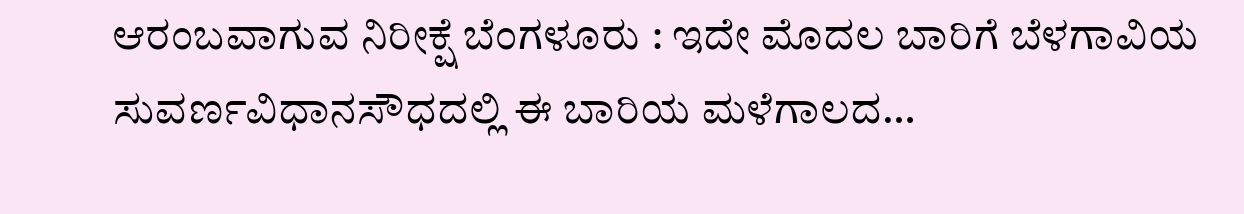ಆರಂಬವಾಗುವ ನಿರೀಕ್ಷೆ ಬೆಂಗಳೂರು : ಇದೇ ಮೊದಲ ಬಾರಿಗೆ ಬೆಳಗಾವಿಯ ಸುವರ್ಣವಿಧಾನಸೌಧದಲ್ಲಿ ಈ ಬಾರಿಯ ಮಳೆಗಾಲದ…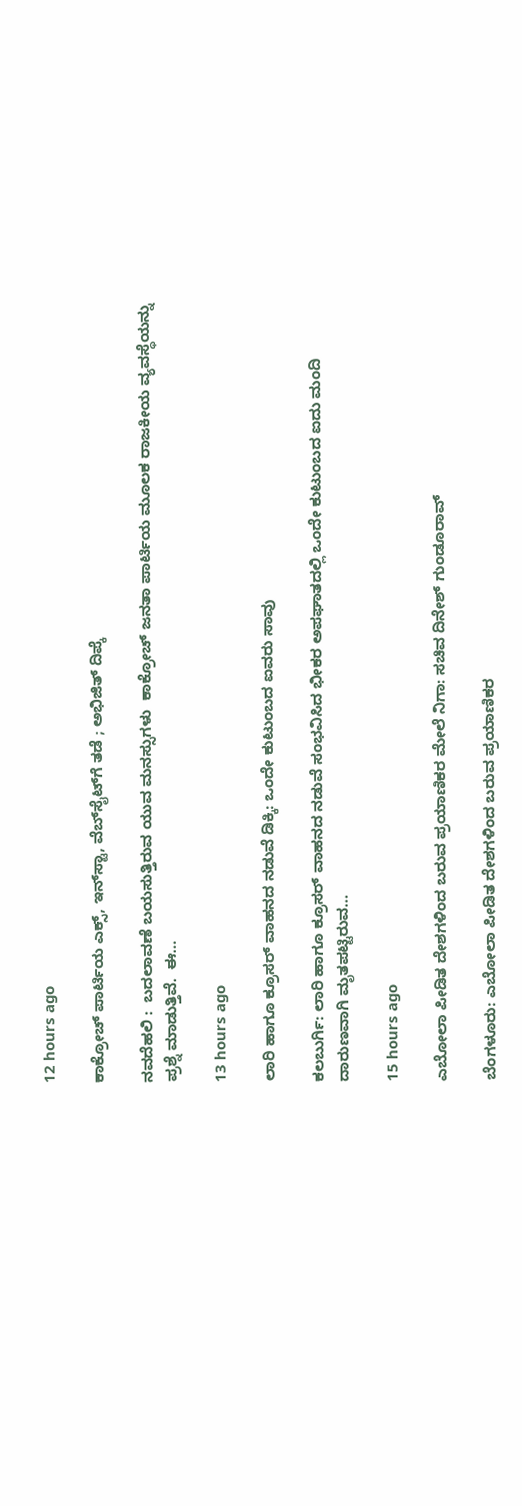12 hours ago

ಕಾಕ್ರೋಚ್‌ ಪಾರ್ಟಿಯ ಎಕ್ಸ್‌, ಇನ್‌ಸ್ಟಾ, ವೆಬ್‌ಸೈಟ್‌ಗೆ ತಡೆ ; ಅಭಿಜಿತ್‌ ದಿಪ್ಕೆ

ನವದೆಹಲಿ :  ಬದಲಾವಣೆ ಬಯಸುತ್ತಿರುವ ಯುವ ಮನಸ್ಸುಗಳು  ಕಾಕ್ರೋಚ್ ಜನತಾ ಪಾರ್ಟಿಯ ಮೂಲಕ ರಾಜಕೀಯ ವ್ಯವಸ್ಥೆಯನ್ನು ಪ್ರಶ್ನೆ ಮಾಡುತ್ತಿವೆ.  ಈ…

13 hours ago

ಲಾರಿ ಹಾಗೂ ಕ್ರೂಸರ್‌ ವಾಹನದ ನಡುವೆ ಡಿಕ್ಕಿ: ಒಂದೇ ಕುಟುಂಬದ ಐವರು ಸಾವು

ಕಲಬುರ್ಗಿ: ಲಾರಿ ಹಾಗೂ ಕ್ರೂಸರ್ ವಾಹನದ ನಡುವೆ ಸಂಭವಿಸಿದ ಭೀಕರ ಅಪಘಾತದಲ್ಲಿ ಒಂದೇ ಕುಟುಂಬದ ಐದು ಮಂದಿ ದಾರುಣವಾಗಿ ಮೃತಪಟ್ಟಿರುವ…

15 hours ago

ಎಬೋಲಾ ಪೀಡಿತ ದೇಶಗಳಿಂದ ಬರುವ ಪ್ರಯಾಣಿಕರ ಮೇಲೆ ನಿಗಾ: ಸಚಿವ ದಿನೇಶ್‌ ಗುಂಡೂರಾವ್‌

ಬೆಂಗಳೂರು: ಎಬೋಲಾ ಪೀಡಿತ ದೇಶಗಳಿಂದ ಬರುವ ಪ್ರಯಾಣಿಕರ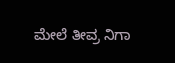ಮೇಲೆ ತೀವ್ರ ನಿಗಾ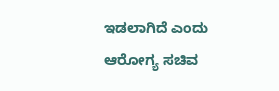ಇಡಲಾಗಿದೆ ಎಂದು ಆರೋಗ್ಯ ಸಚಿವ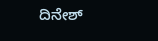ದಿನೇಶ್‌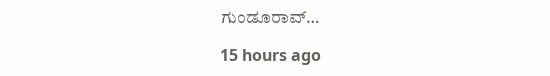ಗುಂಡೂರಾವ್‌…

15 hours ago